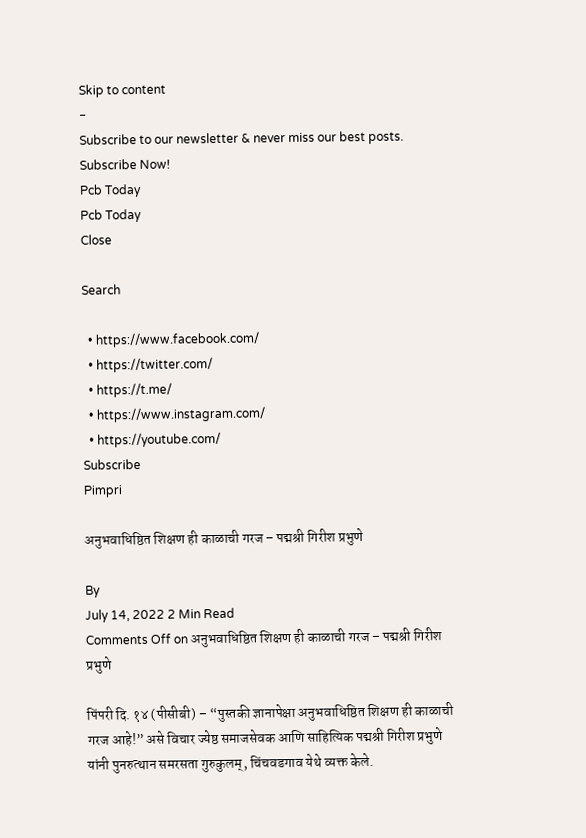Skip to content
-
Subscribe to our newsletter & never miss our best posts. Subscribe Now!
Pcb Today
Pcb Today
Close

Search

  • https://www.facebook.com/
  • https://twitter.com/
  • https://t.me/
  • https://www.instagram.com/
  • https://youtube.com/
Subscribe
Pimpri

अनुभवाधिष्ठित शिक्षण ही काळाची गरज – पद्मश्री गिरीश प्रभुणे

By
July 14, 2022 2 Min Read
Comments Off on अनुभवाधिष्ठित शिक्षण ही काळाची गरज – पद्मश्री गिरीश प्रभुणे

पिंपरी दि. १४ (पीसीबी) – “पुस्तकी ज्ञानापेक्षा अनुभवाधिष्ठित शिक्षण ही काळाची गरज आहे!” असे विचार ज्येष्ठ समाजसेवक आणि साहित्यिक पद्मश्री गिरीश प्रभुणे यांनी पुनरुत्थान समरसता गुरुकुलम्, चिंचवडगाव येथे व्यक्त केले.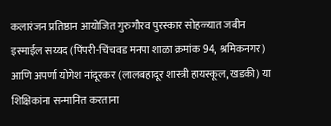कलारंजन प्रतिष्ठान आयोजित गुरुगौरव पुरस्कार सोहळ्यात जबीन इस्माईल सय्यद (पिंपरी-चिंचवड मनपा शाळा क्रमांक 94, श्रमिकनगर) आणि अपर्णा योगेश नांदूरकर (लालबहादूर शास्त्री हायस्कूल, खडकी) या शिक्षिकांना सन्मानित करताना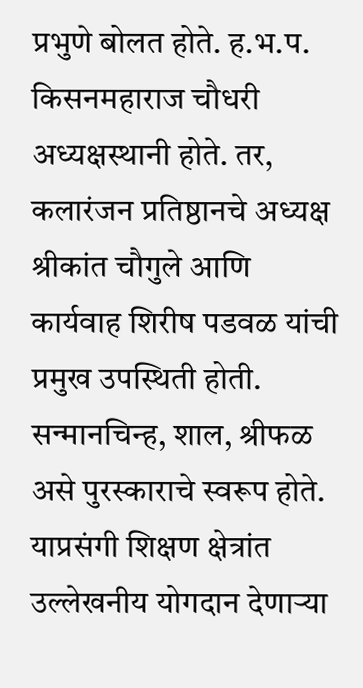प्रभुणे बोलत होते. ह.भ.प. किसनमहाराज चौधरी अध्यक्षस्थानी होते. तर, कलारंजन प्रतिष्ठानचे अध्यक्ष श्रीकांत चौगुले आणि कार्यवाह शिरीष पडवळ यांची प्रमुख उपस्थिती होती. सन्मानचिन्ह, शाल, श्रीफळ असे पुरस्काराचे स्वरूप होते. याप्रसंगी शिक्षण क्षेत्रांत उल्लेखनीय योगदान देणाऱ्या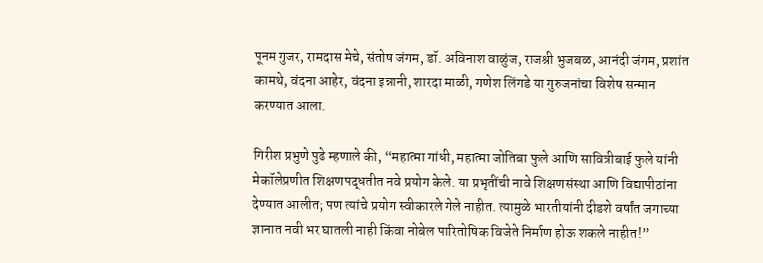पूनम गुजर, रामदास मेचे, संतोष जंगम, डॉ. अविनाश वाळुंज, राजश्री भुजबळ, आनंदी जंगम, प्रशांत कामथे, वंदना आहेर, वंदना इन्नानी, शारदा माळी, गणेश लिंगडे या गुरुजनांचा विशेष सन्मान करण्यात आला.

गिरीश प्रभुणे पुढे म्हणाले की, “महात्मा गांधी, महात्मा जोतिबा फुले आणि सावित्रीबाई फुले यांनी मेकॉलेप्रणीत शिक्षणपद्धतीत नवे प्रयोग केले. या प्रभृतींची नावे शिक्षणसंस्था आणि विद्यापीठांना देण्यात आलीत; पण त्यांचे प्रयोग स्वीकारले गेले नाहीत. त्यामुळे भारतीयांनी दीडशे वर्षांत जगाच्या ज्ञानात नवी भर घातली नाही किंवा नोबेल पारितोषिक विजेते निर्माण होऊ शकले नाहीत!”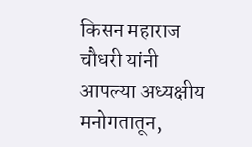किसन महाराज चौधरी यांनी आपल्या अध्यक्षीय मनोगतातून,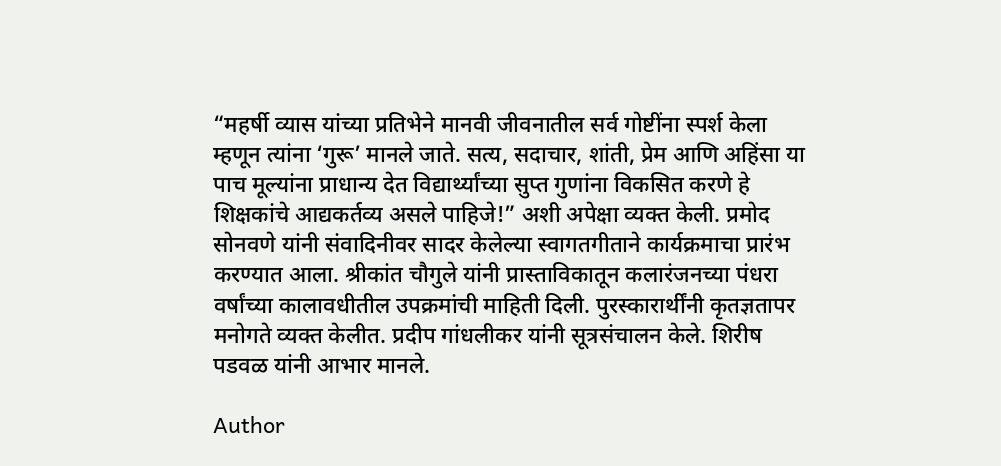“महर्षी व्यास यांच्या प्रतिभेने मानवी जीवनातील सर्व गोष्टींना स्पर्श केला म्हणून त्यांना ‘गुरू’ मानले जाते. सत्य, सदाचार, शांती, प्रेम आणि अहिंसा या पाच मूल्यांना प्राधान्य देत विद्यार्थ्यांच्या सुप्त गुणांना विकसित करणे हे शिक्षकांचे आद्यकर्तव्य असले पाहिजे!” अशी अपेक्षा व्यक्त केली. प्रमोद सोनवणे यांनी संवादिनीवर सादर केलेल्या स्वागतगीताने कार्यक्रमाचा प्रारंभ करण्यात आला. श्रीकांत चौगुले यांनी प्रास्ताविकातून कलारंजनच्या पंधरा वर्षांच्या कालावधीतील उपक्रमांची माहिती दिली. पुरस्कारार्थींनी कृतज्ञतापर मनोगते व्यक्त केलीत. प्रदीप गांधलीकर यांनी सूत्रसंचालन केले. शिरीष पडवळ यांनी आभार मानले.

Author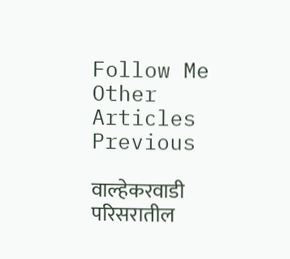Follow Me
Other Articles
Previous

वाल्हेकरवाडी परिसरातील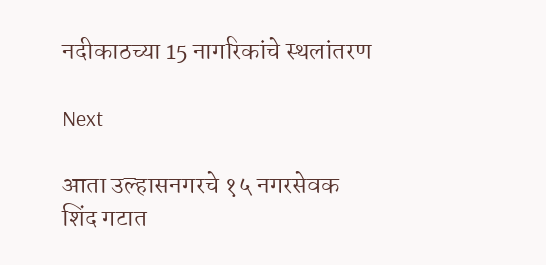नदीकाठच्या 15 नागरिकांचे स्थलांतरण

Next

आता उल्हासनगरचे १५ नगरसेवक शिंद गटात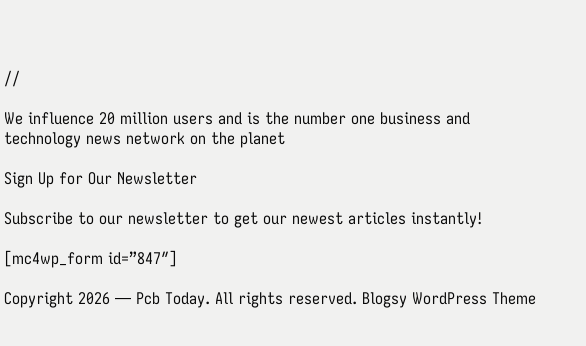//

We influence 20 million users and is the number one business and technology news network on the planet

Sign Up for Our Newsletter

Subscribe to our newsletter to get our newest articles instantly!

[mc4wp_form id=”847″]

Copyright 2026 — Pcb Today. All rights reserved. Blogsy WordPress Theme